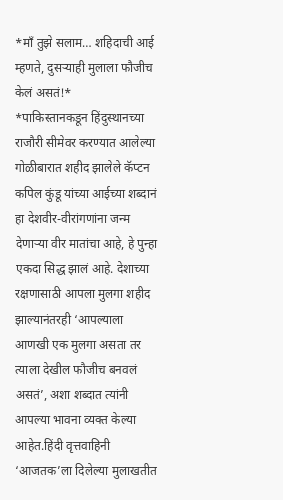*माँ तुझे सलाम… शहिदाची आई म्हणते, दुसऱ्याही मुलाला फौजीच केलं असतं!*
*पाकिस्तानकडून हिंदुस्थानच्या राजौरी सीमेवर करण्यात आलेल्या गोळीबारात शहीद झालेले कॅप्टन कपिल कुंडू यांच्या आईच्या शब्दानं हा देशवीर-वीरांगणांना जन्म देणाऱ्या वीर मातांचा आहे, हे पुन्हा एकदा सिद्ध झालं आहे. देशाच्या रक्षणासाठी आपला मुलगा शहीद झाल्यानंतरही ‘आपल्याला आणखी एक मुलगा असता तर त्याला देखील फौजीच बनवलं असतं’, अशा शब्दात त्यांनी आपल्या भावना व्यक्त केल्या आहेत.हिंदी वृत्तवाहिनी ‘आजतक’ला दिलेल्या मुलाखतीत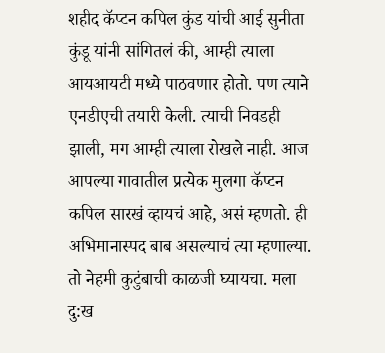शहीद कॅप्टन कपिल कुंड यांची आई सुनीता कुंडू यांनी सांगितलं की, आम्ही त्याला आयआयटी मध्ये पाठवणार होतो. पण त्याने एनडीएची तयारी केली. त्याची निवडही झाली, मग आम्ही त्याला रोखले नाही. आज आपल्या गावातील प्रत्येक मुलगा कॅप्टन कपिल सारखं व्हायचं आहे, असं म्हणतो. ही अभिमानास्पद बाब असल्याचं त्या म्हणाल्या. तो नेहमी कुटुंबाची काळजी घ्यायचा. मला दु:ख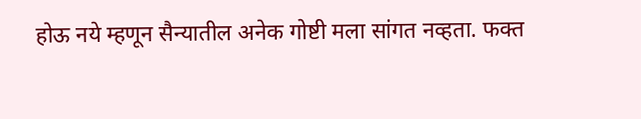होऊ नये म्हणून सैन्यातील अनेक गोष्टी मला सांगत नव्हता. फक्त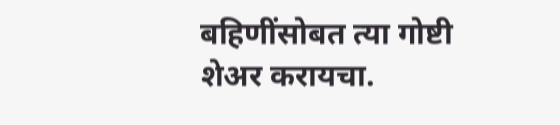बहिणींसोबत त्या गोष्टी शेअर करायचा.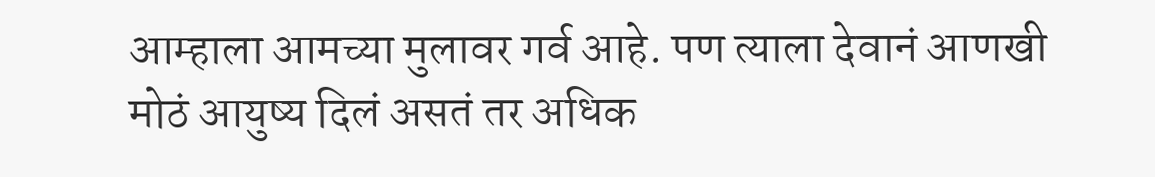आम्हाला आमच्या मुलावर गर्व आहे. पण त्याला देवानं आणखी मोठं आयुष्य दिलं असतं तर अधिक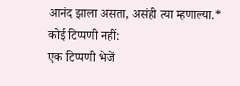आनंद झाला असता, असंही त्या म्हणाल्या.*
कोई टिप्पणी नहीं:
एक टिप्पणी भेजें